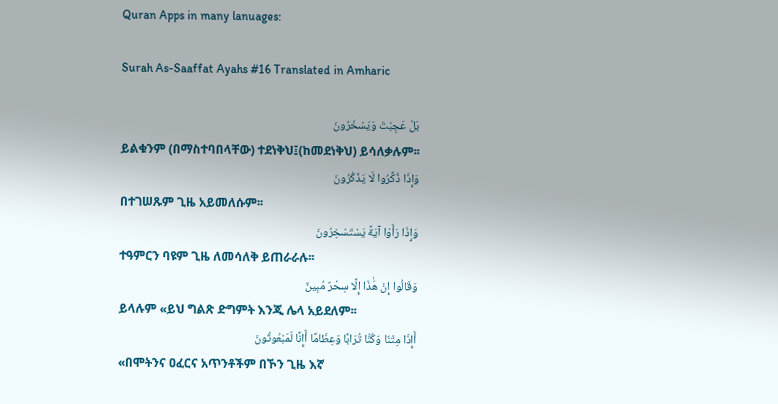Quran Apps in many lanuages:

Surah As-Saaffat Ayahs #16 Translated in Amharic

بَلْ عَجِبْتَ وَيَسْخَرُونَ
ይልቁንም (በማስተባበላቸው) ተደነቅህ፤(ከመደነቅህ) ይሳለቃሉም፡፡
وَإِذَا ذُكِّرُوا لَا يَذْكُرُونَ
በተገሠጹም ጊዜ አይመለሱም፡፡
وَإِذَا رَأَوْا آيَةً يَسْتَسْخِرُونَ
ተዓምርን ባዩም ጊዜ ለመሳለቅ ይጠራራሉ፡፡
وَقَالُوا إِنْ هَٰذَا إِلَّا سِحْرٌ مُبِينٌ
ይላሉም «ይህ ግልጽ ድግምት እንጂ ሌላ አይደለም፡፡
أَإِذَا مِتْنَا وَكُنَّا تُرَابًا وَعِظَامًا أَإِنَّا لَمَبْعُوثُونَ
«በሞትንና ዐፈርና አጥንቶችም በኾን ጊዜ እኛ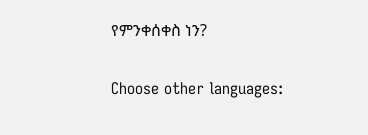የምንቀሰቀስ ነን?

Choose other languages: